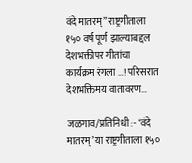वंदे मातरम्” राष्ट्रगीताला १५० वर्ष पूर्ण झाल्याबद्दल देशभक्तीपर गीतांचा कार्यक्रम रंगला …! परिसरात देशभक्तिमय वातावरण…

जळगाव/प्रतिनिधी :- ‘वंदे मातरम्’ या राष्ट्रगीताला १५०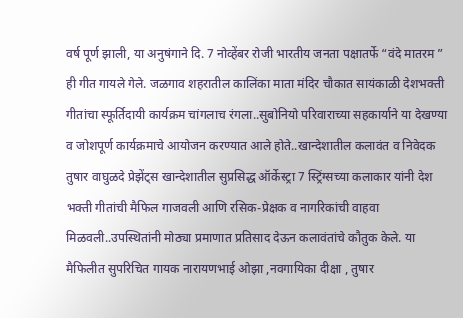वर्ष पूर्ण झाली, या अनुषंगाने दि. 7 नोव्हेंबर रोजी भारतीय जनता पक्षातर्फे “वंदे मातरम ” ही गीत गायले गेले. जळगाव शहरातील कालिंका माता मंदिर चौकात सायंकाळी देशभक्ती गीतांचा स्फूर्तिदायी कार्यक्रम चांगलाच रंगला..सुबोनियो परिवाराच्या सहकार्याने या देखण्या व जोशपूर्ण कार्यक्रमाचे आयोजन करण्यात आले होते..खान्देशातील कलावंत व निवेदक तुषार वाघुळदे प्रेझेंट्स खान्देशातील सुप्रसिद्ध ऑर्केस्ट्रा 7 स्ट्रिंग्सच्या कलाकार यांनी देश भक्ती गीतांची मैफिल गाजवली आणि रसिक-प्रेक्षक व नागरिकांची वाहवा मिळवली..उपस्थितांनी मोठ्या प्रमाणात प्रतिसाद देऊन कलावंतांचे कौतुक केले. या मैफिलीत सुपरिचित गायक नारायणभाई ओझा ,नवगायिका दीक्षा , तुषार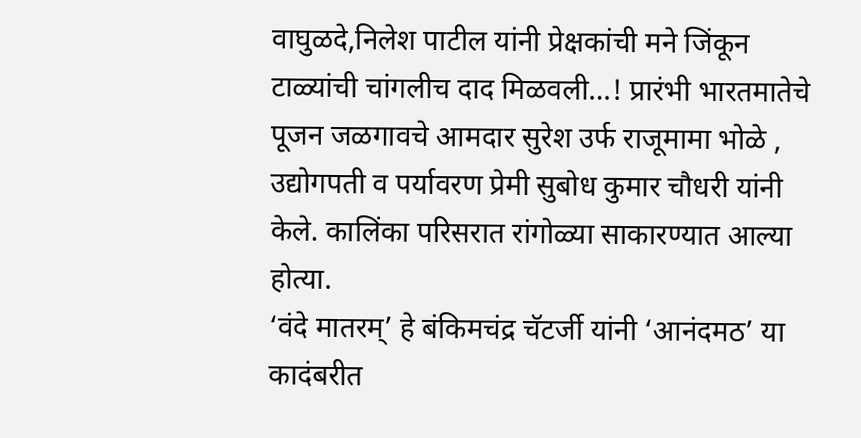वाघुळदे,निलेश पाटील यांनी प्रेक्षकांची मने जिंकून टाळ्यांची चांगलीच दाद मिळवली…! प्रारंभी भारतमातेचे पूजन जळगावचे आमदार सुरेश उर्फ राजूमामा भोळे , उद्योगपती व पर्यावरण प्रेमी सुबोध कुमार चौधरी यांनी केले. कालिंका परिसरात रांगोळ्या साकारण्यात आल्या होत्या.
‘वंदे मातरम्’ हे बंकिमचंद्र चॅटर्जी यांनी ‘आनंदमठ’ या कादंबरीत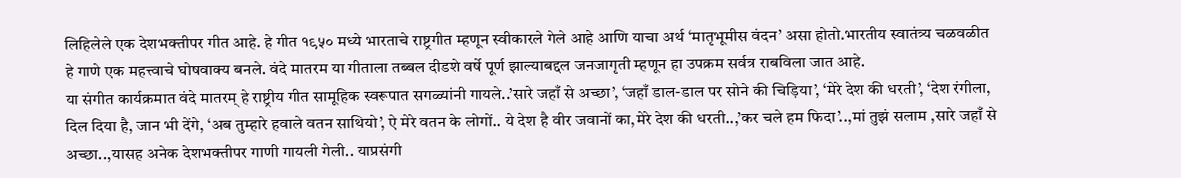लिहिलेले एक देशभक्तीपर गीत आहे. हे गीत १९५० मध्ये भारताचे राष्ट्रगीत म्हणून स्वीकारले गेले आहे आणि याचा अर्थ ‘मातृभूमीस वंदन’ असा होतो.भारतीय स्वातंत्र्य चळवळीत हे गाणे एक महत्त्वाचे घोषवाक्य बनले. वंदे मातरम या गीताला तब्बल दीडशे वर्षे पूर्ण झाल्याबद्दल जनजागृती म्हणून हा उपक्रम सर्वत्र राबविला जात आहे.
या संगीत कार्यक्रमात वंदे मातरम् हे राष्ट्रीय गीत सामूहिक स्वरूपात सगळ्यांनी गायले..’सारे जहाँ से अच्छा’, ‘जहाँ डाल-डाल पर सोने की चिड़िया’, ‘मेरे देश की धरती’, ‘देश रंगीला, दिल दिया है, जान भी देंगे, ‘अब तुम्हारे हवाले वतन साथियो’, ऐ मेरे वतन के लोगों.. ये देश है वीर जवानों का,मेरे देश की धरती..,’कर चले हम फिदा’..,मां तुझं सलाम ,सारे जहाँ से अच्छा..,यासह अनेक देशभक्तीपर गाणी गायली गेली.. याप्रसंगी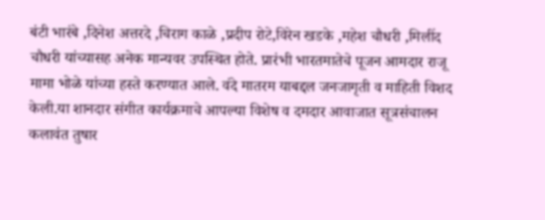बंटी भारंबे ,दिनेश अत्तरदे ,चिराग काळे ,प्रदीप रोटे,विरेन खडके ,महेश चौधरी ,मिलींद चौधरी यांच्यासह अनेक मान्यवर उपस्थित होते. प्रारंभी भारतमातेचे पूजन आमदार राजू मामा भोळे यांच्या हस्ते करण्यात आले. वंदे मातरम याबद्दल जनजागृती व माहिती विशद केली.या शानदार संगीत कार्यक्रमाचे आपल्या विशेष व दमदार आवाजात सूत्रसंचालन कलावंत तुषार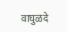वाघुळदे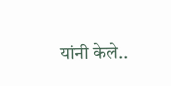यांनी केले..